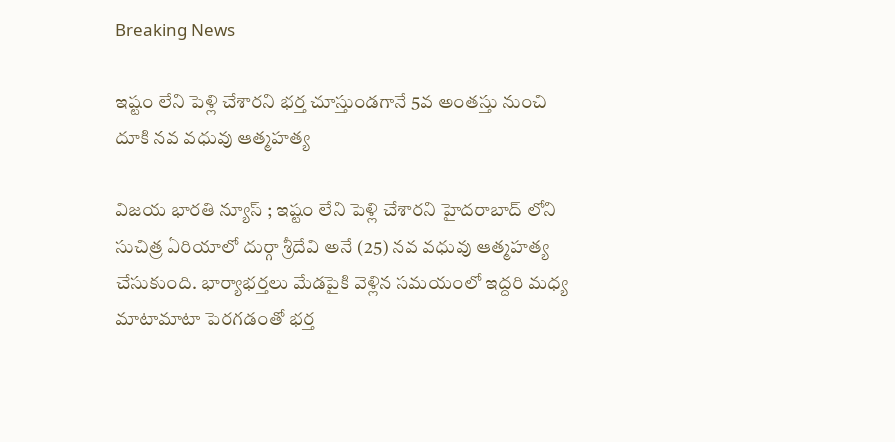Breaking News

ఇష్టం లేని పెళ్లి చేశారని భర్త చూస్తుండగానే 5వ అంతస్తు నుంచి దూకి నవ వధువు ఆత్మహత్య

విజయ భారతి న్యూస్ ; ఇష్టం లేని పెళ్లి చేశారని హైదరాబాద్ లోని సుచిత్ర ఏరియాలో దుర్గా శ్రీదేవి అనే (25) నవ వధువు ఆత్మహత్య చేసుకుంది. భార్యాభర్తలు మేడపైకి వెళ్లిన సమయంలో ఇద్దరి మధ్య మాటామాటా పెరగడంతో భర్త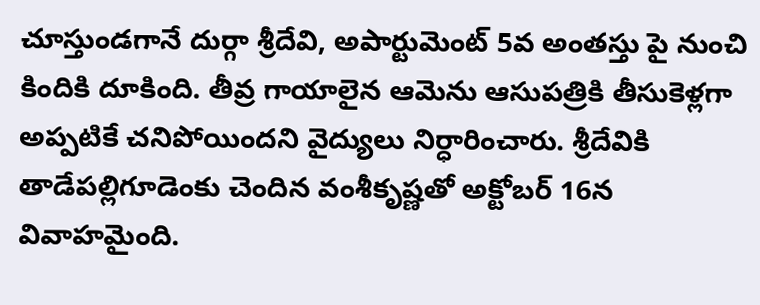చూస్తుండగానే దుర్గా శ్రీదేవి, అపార్టుమెంట్ 5వ అంతస్తు పై నుంచి కిందికి దూకింది. తీవ్ర గాయాలైన ఆమెను ఆసుపత్రికి తీసుకెళ్లగా అప్పటికే చనిపోయిందని వైద్యులు నిర్ధారించారు. శ్రీదేవికి తాడేపల్లిగూడెంకు చెందిన వంశీకృష్ణతో అక్టోబర్ 16న వివాహమైంది.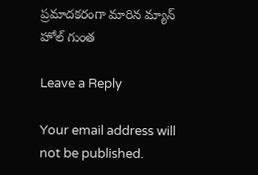ప్రమాదకరంగా మారిన మ్యాన్ హోల్ గుంత

Leave a Reply

Your email address will not be published.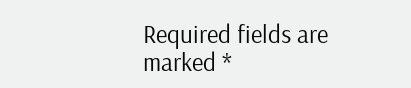Required fields are marked *